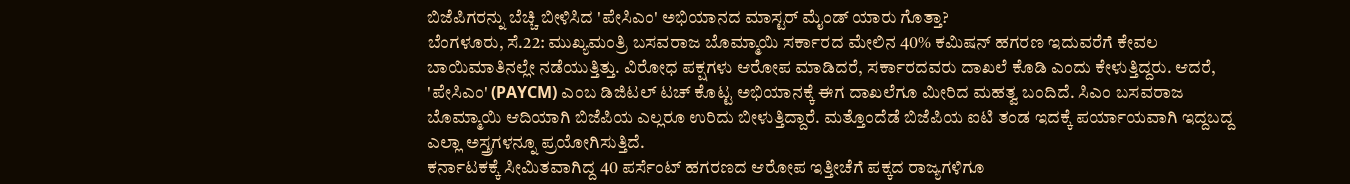ಬಿಜೆಪಿಗರನ್ನು ಬೆಚ್ಚಿ ಬೀಳಿಸಿದ 'ಪೇಸಿಎಂ' ಅಭಿಯಾನದ ಮಾಸ್ಟರ್ ಮೈಂಡ್ ಯಾರು ಗೊತ್ತಾ?
ಬೆಂಗಳೂರು, ಸೆ.22: ಮುಖ್ಯಮಂತ್ರಿ ಬಸವರಾಜ ಬೊಮ್ಮಾಯಿ ಸರ್ಕಾರದ ಮೇಲಿನ 40% ಕಮಿಷನ್ ಹಗರಣ ಇದುವರೆಗೆ ಕೇವಲ ಬಾಯಿಮಾತಿನಲ್ಲೇ ನಡೆಯುತ್ತಿತ್ತು. ವಿರೋಧ ಪಕ್ಷಗಳು ಆರೋಪ ಮಾಡಿದರೆ, ಸರ್ಕಾರದವರು ದಾಖಲೆ ಕೊಡಿ ಎಂದು ಕೇಳುತ್ತಿದ್ದರು. ಆದರೆ, 'ಪೇಸಿಎಂ' (PAYCM) ಎಂಬ ಡಿಜಿಟಲ್ ಟಚ್ ಕೊಟ್ಟ ಅಭಿಯಾನಕ್ಕೆ ಈಗ ದಾಖಲೆಗೂ ಮೀರಿದ ಮಹತ್ವ ಬಂದಿದೆ. ಸಿಎಂ ಬಸವರಾಜ ಬೊಮ್ಮಾಯಿ ಆದಿಯಾಗಿ ಬಿಜೆಪಿಯ ಎಲ್ಲರೂ ಉರಿದು ಬೀಳುತ್ತಿದ್ದಾರೆ. ಮತ್ತೊಂದೆಡೆ ಬಿಜೆಪಿಯ ಐಟಿ ತಂಡ ಇದಕ್ಕೆ ಪರ್ಯಾಯವಾಗಿ ಇದ್ದಬದ್ದ ಎಲ್ಲಾ ಅಸ್ತ್ರಗಳನ್ನೂ ಪ್ರಯೋಗಿಸುತ್ತಿದೆ.
ಕರ್ನಾಟಕಕ್ಕೆ ಸೀಮಿತವಾಗಿದ್ದ 40 ಪರ್ಸೆಂಟ್ ಹಗರಣದ ಆರೋಪ ಇತ್ತೀಚೆಗೆ ಪಕ್ಕದ ರಾಜ್ಯಗಳಿಗೂ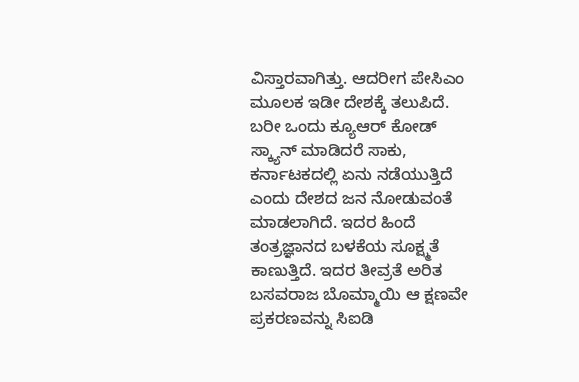ವಿಸ್ತಾರವಾಗಿತ್ತು. ಆದರೀಗ ಪೇಸಿಎಂ ಮೂಲಕ ಇಡೀ ದೇಶಕ್ಕೆ ತಲುಪಿದೆ. ಬರೀ ಒಂದು ಕ್ಯೂಆರ್ ಕೋಡ್ ಸ್ಕ್ಯಾನ್ ಮಾಡಿದರೆ ಸಾಕು, ಕರ್ನಾಟಕದಲ್ಲಿ ಏನು ನಡೆಯುತ್ತಿದೆ ಎಂದು ದೇಶದ ಜನ ನೋಡುವಂತೆ ಮಾಡಲಾಗಿದೆ. ಇದರ ಹಿಂದೆ ತಂತ್ರಜ್ಞಾನದ ಬಳಕೆಯ ಸೂಕ್ಷ್ಮತೆ ಕಾಣುತ್ತಿದೆ. ಇದರ ತೀವ್ರತೆ ಅರಿತ ಬಸವರಾಜ ಬೊಮ್ಮಾಯಿ ಆ ಕ್ಷಣವೇ ಪ್ರಕರಣವನ್ನು ಸಿಐಡಿ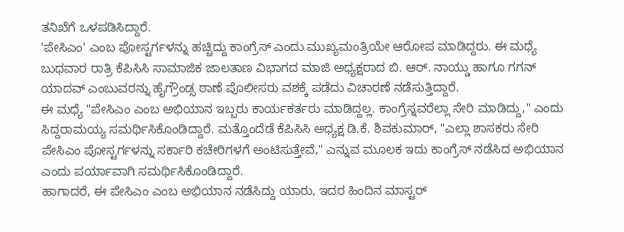ತನಿಖೆಗೆ ಒಳಪಡಿಸಿದ್ದಾರೆ.
'ಪೇಸಿಎಂ' ಎಂಬ ಪೋಸ್ಟರ್ಗಳನ್ನು ಹಚ್ಚಿದ್ದು ಕಾಂಗ್ರೆಸ್ ಎಂದು ಮುಖ್ಯಮಂತ್ರಿಯೇ ಆರೋಪ ಮಾಡಿದ್ದರು. ಈ ಮಧ್ಯೆ ಬುಧವಾರ ರಾತ್ರಿ ಕೆಪಿಸಿಸಿ ಸಾಮಾಜಿಕ ಜಾಲತಾಣ ವಿಭಾಗದ ಮಾಜಿ ಅಧ್ಯಕ್ಷರಾದ ಬಿ. ಆರ್. ನಾಯ್ಡು ಹಾಗೂ ಗಗನ್ ಯಾದವ್ ಎಂಬುವರನ್ನು ಹೈಗ್ರೌಂಡ್ಸ ಠಾಣೆ ಪೊಲೀಸರು ವಶಕ್ಕೆ ಪಡೆದು ವಿಚಾರಣೆ ನಡೆಸುತ್ತಿದ್ದಾರೆ.
ಈ ಮಧ್ಯೆ "ಪೇಸಿಎಂ ಎಂಬ ಅಭಿಯಾನ ಇಬ್ಬರು ಕಾರ್ಯಕರ್ತರು ಮಾಡಿದ್ದಲ್ಲ. ಕಾಂಗ್ರೆಸ್ನವರೆಲ್ಲಾ ಸೇರಿ ಮಾಡಿದ್ದು," ಎಂದು ಸಿದ್ದರಾಮಯ್ಯ ಸಮರ್ಥಿಸಿಕೊಂಡಿದ್ದಾರೆ. ಮತ್ತೊಂದೆಡೆ ಕೆಪಿಸಿಸಿ ಅಧ್ಯಕ್ಷ ಡಿ.ಕೆ. ಶಿವಕುಮಾರ್, "ಎಲ್ಲಾ ಶಾಸಕರು ಸೇರಿ ಪೇಸಿಎಂ ಪೋಸ್ಟರ್ಗಳನ್ನು ಸರ್ಕಾರಿ ಕಚೇರಿಗಳಗೆ ಅಂಟಿಸುತ್ತೇವೆ," ಎನ್ನುವ ಮೂಲಕ ಇದು ಕಾಂಗ್ರೆಸ್ ನಡೆಸಿದ ಅಭಿಯಾನ ಎಂದು ಪರ್ಯಾವಾಗಿ ಸಮರ್ಥಿಸಿಕೊಂಡಿದ್ದಾರೆ.
ಹಾಗಾದರೆ, ಈ ಪೇಸಿಎಂ ಎಂಬ ಅಭಿಯಾನ ನಡೆಸಿದ್ದು ಯಾರು, ಇದರ ಹಿಂದಿನ ಮಾಸ್ಟರ್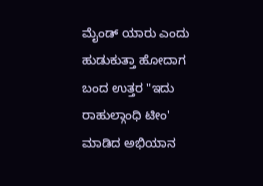ಮೈಂಡ್ ಯಾರು ಎಂದು ಹುಡುಕುತ್ತಾ ಹೋದಾಗ ಬಂದ ಉತ್ತರ "ಇದು ರಾಹುಲ್ಗಾಂಧಿ ಟೀಂ' ಮಾಡಿದ ಅಭಿಯಾನ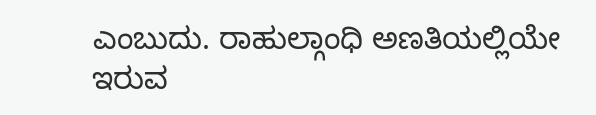ಎಂಬುದು. ರಾಹುಲ್ಗಾಂಧಿ ಅಣತಿಯಲ್ಲಿಯೇ ಇರುವ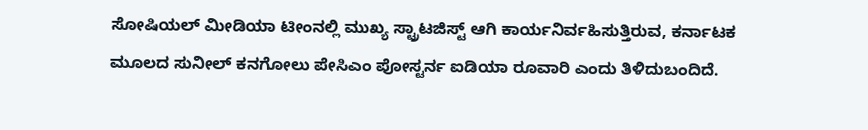ಸೋಷಿಯಲ್ ಮೀಡಿಯಾ ಟೀಂನಲ್ಲಿ ಮುಖ್ಯ ಸ್ಟ್ರಾಟಜಿಸ್ಟ್ ಆಗಿ ಕಾರ್ಯನಿರ್ವಹಿಸುತ್ತಿರುವ, ಕರ್ನಾಟಕ ಮೂಲದ ಸುನೀಲ್ ಕನಗೋಲು ಪೇಸಿಎಂ ಪೋಸ್ಟರ್ನ ಐಡಿಯಾ ರೂವಾರಿ ಎಂದು ತಿಳಿದುಬಂದಿದೆ.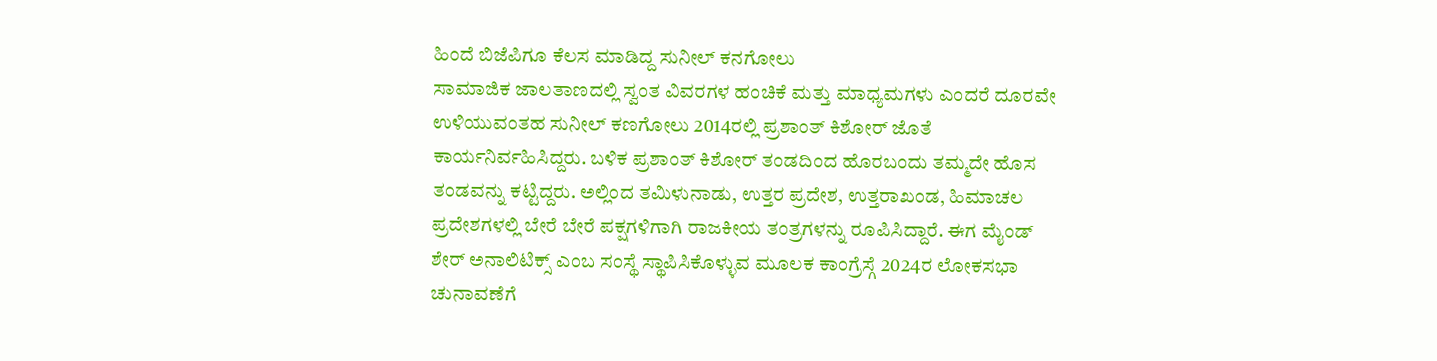ಹಿಂದೆ ಬಿಜೆಪಿಗೂ ಕೆಲಸ ಮಾಡಿದ್ದ ಸುನೀಲ್ ಕನಗೋಲು
ಸಾಮಾಜಿಕ ಜಾಲತಾಣದಲ್ಲಿ ಸ್ವಂತ ವಿವರಗಳ ಹಂಚಿಕೆ ಮತ್ತು ಮಾಧ್ಯಮಗಳು ಎಂದರೆ ದೂರವೇ ಉಳಿಯುವಂತಹ ಸುನೀಲ್ ಕಣಗೋಲು 2014ರಲ್ಲಿ ಪ್ರಶಾಂತ್ ಕಿಶೋರ್ ಜೊತೆ ಕಾರ್ಯನಿರ್ವಹಿಸಿದ್ದರು. ಬಳಿಕ ಪ್ರಶಾಂತ್ ಕಿಶೋರ್ ತಂಡದಿಂದ ಹೊರಬಂದು ತಮ್ಮದೇ ಹೊಸ ತಂಡವನ್ನು ಕಟ್ಟಿದ್ದರು. ಅಲ್ಲಿಂದ ತಮಿಳುನಾಡು, ಉತ್ತರ ಪ್ರದೇಶ, ಉತ್ತರಾಖಂಡ, ಹಿಮಾಚಲ ಪ್ರದೇಶಗಳಲ್ಲಿ ಬೇರೆ ಬೇರೆ ಪಕ್ಷಗಳಿಗಾಗಿ ರಾಜಕೀಯ ತಂತ್ರಗಳನ್ನು ರೂಪಿಸಿದ್ದಾರೆ. ಈಗ ಮೈಂಡ್ ಶೇರ್ ಅನಾಲಿಟಿಕ್ಸ್ ಎಂಬ ಸಂಸ್ಥೆ ಸ್ಥಾಪಿಸಿಕೊಳ್ಳುವ ಮೂಲಕ ಕಾಂಗ್ರೆಸ್ಗೆ 2024ರ ಲೋಕಸಭಾ ಚುನಾವಣೆಗೆ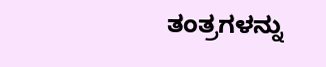ತಂತ್ರಗಳನ್ನು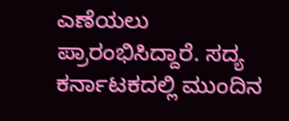ಎಣೆಯಲು ಪ್ರಾರಂಭಿಸಿದ್ದಾರೆ. ಸದ್ಯ ಕರ್ನಾಟಕದಲ್ಲಿ ಮುಂದಿನ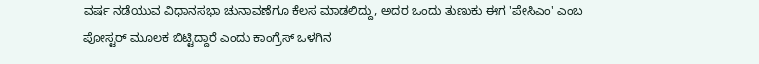ವರ್ಷ ನಡೆಯುವ ವಿಧಾನಸಭಾ ಚುನಾವಣೆಗೂ ಕೆಲಸ ಮಾಡಲಿದ್ದು, ಅದರ ಒಂದು ತುಣುಕು ಈಗ 'ಪೇಸಿಎಂ' ಎಂಬ ಪೋಸ್ಟರ್ ಮೂಲಕ ಬಿಟ್ಟಿದ್ದಾರೆ ಎಂದು ಕಾಂಗ್ರೆಸ್ ಒಳಗಿನ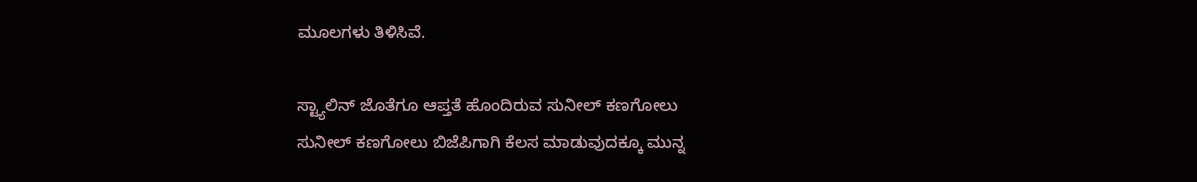ಮೂಲಗಳು ತಿಳಿಸಿವೆ.

ಸ್ಟ್ಯಾಲಿನ್ ಜೊತೆಗೂ ಆಪ್ತತೆ ಹೊಂದಿರುವ ಸುನೀಲ್ ಕಣಗೋಲು
ಸುನೀಲ್ ಕಣಗೋಲು ಬಿಜೆಪಿಗಾಗಿ ಕೆಲಸ ಮಾಡುವುದಕ್ಕೂ ಮುನ್ನ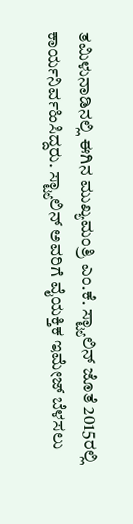ತಮಿಳುನಾಡಿನಲ್ಲಿ ಈಗಿನ ಮುಖ್ಯಮಂತ್ರಿ ಎಂ.ಕೆ. ಸ್ಟ್ಯಾಲಿನ್ ಜೊತೆ 2015ರಲ್ಲಿ ಕಾರ್ಯನಿರ್ವಹಿಸಿದ್ದರು. ಸ್ಟ್ಯಾಲಿನ್ ಅವರಿಗೆ ವೈಯಕ್ತಿಕ ಇಮೇಜ್ ಬೆಳಸಲು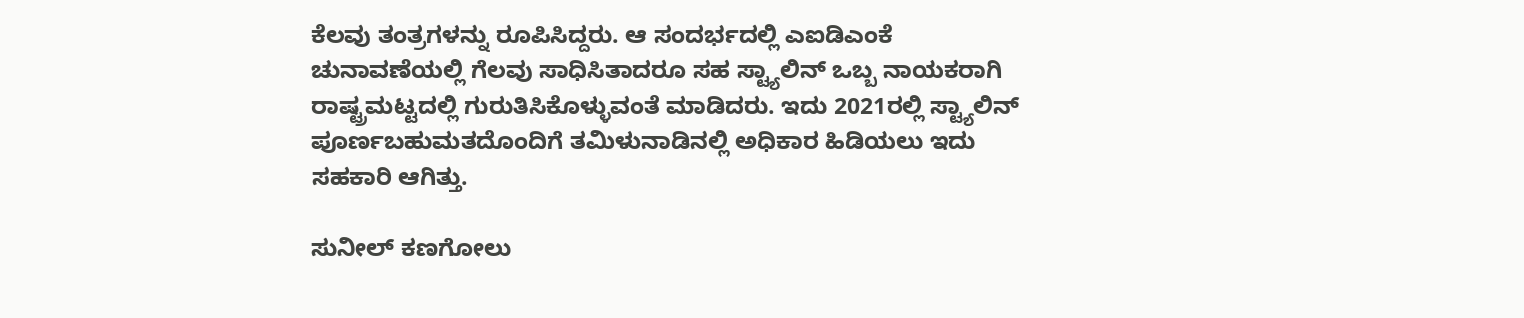ಕೆಲವು ತಂತ್ರಗಳನ್ನು ರೂಪಿಸಿದ್ದರು. ಆ ಸಂದರ್ಭದಲ್ಲಿ ಎಐಡಿಎಂಕೆ ಚುನಾವಣೆಯಲ್ಲಿ ಗೆಲವು ಸಾಧಿಸಿತಾದರೂ ಸಹ ಸ್ಟ್ಯಾಲಿನ್ ಒಬ್ಬ ನಾಯಕರಾಗಿ ರಾಷ್ಟ್ರಮಟ್ಟದಲ್ಲಿ ಗುರುತಿಸಿಕೊಳ್ಳುವಂತೆ ಮಾಡಿದರು. ಇದು 2021ರಲ್ಲಿ ಸ್ಟ್ಯಾಲಿನ್ ಪೂರ್ಣಬಹುಮತದೊಂದಿಗೆ ತಮಿಳುನಾಡಿನಲ್ಲಿ ಅಧಿಕಾರ ಹಿಡಿಯಲು ಇದು ಸಹಕಾರಿ ಆಗಿತ್ತು.

ಸುನೀಲ್ ಕಣಗೋಲು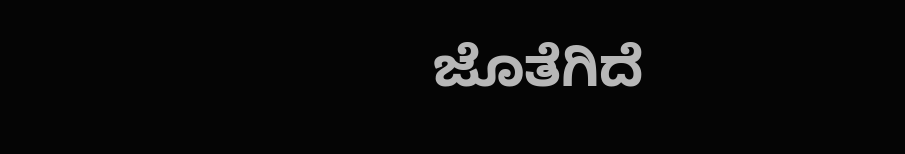ಜೊತೆಗಿದೆ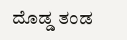ದೊಡ್ಡ ತಂಡ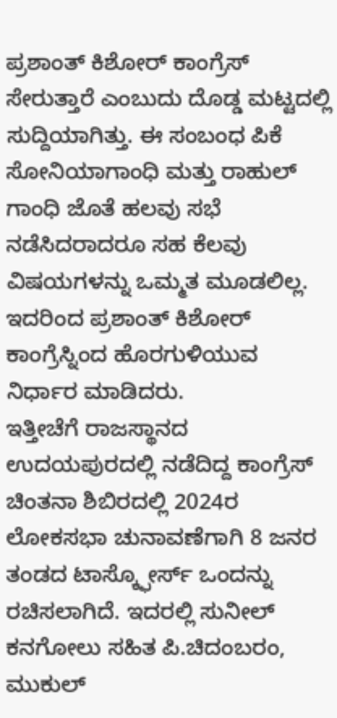ಪ್ರಶಾಂತ್ ಕಿಶೋರ್ ಕಾಂಗ್ರೆಸ್ ಸೇರುತ್ತಾರೆ ಎಂಬುದು ದೊಡ್ಡ ಮಟ್ಟದಲ್ಲಿ ಸುದ್ದಿಯಾಗಿತ್ತು. ಈ ಸಂಬಂಧ ಪಿಕೆ ಸೋನಿಯಾಗಾಂಧಿ ಮತ್ತು ರಾಹುಲ್ ಗಾಂಧಿ ಜೊತೆ ಹಲವು ಸಭೆ ನಡೆಸಿದರಾದರೂ ಸಹ ಕೆಲವು ವಿಷಯಗಳನ್ನು ಒಮ್ಮತ ಮೂಡಲಿಲ್ಲ. ಇದರಿಂದ ಪ್ರಶಾಂತ್ ಕಿಶೋರ್ ಕಾಂಗ್ರೆಸ್ನಿಂದ ಹೊರಗುಳಿಯುವ ನಿರ್ಧಾರ ಮಾಡಿದರು.
ಇತ್ತೀಚೆಗೆ ರಾಜಸ್ಥಾನದ ಉದಯಪುರದಲ್ಲಿ ನಡೆದಿದ್ದ ಕಾಂಗ್ರೆಸ್ ಚಿಂತನಾ ಶಿಬಿರದಲ್ಲಿ 2024ರ ಲೋಕಸಭಾ ಚುನಾವಣೆಗಾಗಿ 8 ಜನರ ತಂಡದ ಟಾಸ್ಕ್ಫೋರ್ಸ್ ಒಂದನ್ನು ರಚಿಸಲಾಗಿದೆ. ಇದರಲ್ಲಿ ಸುನೀಲ್ ಕನಗೋಲು ಸಹಿತ ಪಿ.ಚಿದಂಬರಂ, ಮುಕುಲ್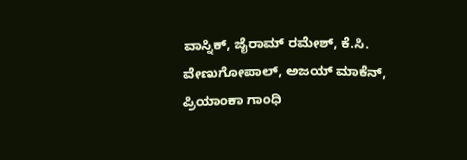ವಾಸ್ನಿಕ್, ಜೈರಾಮ್ ರಮೇಶ್, ಕೆ.ಸಿ. ವೇಣುಗೋಪಾಲ್, ಅಜಯ್ ಮಾಕೆನ್, ಪ್ರಿಯಾಂಕಾ ಗಾಂಧಿ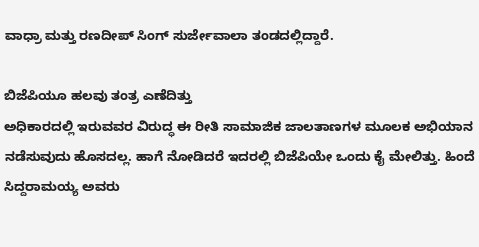ವಾಧ್ರಾ ಮತ್ತು ರಣದೀಪ್ ಸಿಂಗ್ ಸುರ್ಜೇವಾಲಾ ತಂಡದಲ್ಲಿದ್ದಾರೆ.

ಬಿಜೆಪಿಯೂ ಹಲವು ತಂತ್ರ ಎಣೆದಿತ್ತು
ಅಧಿಕಾರದಲ್ಲಿ ಇರುವವರ ವಿರುದ್ಧ ಈ ರೀತಿ ಸಾಮಾಜಿಕ ಜಾಲತಾಣಗಳ ಮೂಲಕ ಅಭಿಯಾನ ನಡೆಸುವುದು ಹೊಸದಲ್ಲ. ಹಾಗೆ ನೋಡಿದರೆ ಇದರಲ್ಲಿ ಬಿಜೆಪಿಯೇ ಒಂದು ಕೈ ಮೇಲಿತ್ತು. ಹಿಂದೆ ಸಿದ್ದರಾಮಯ್ಯ ಅವರು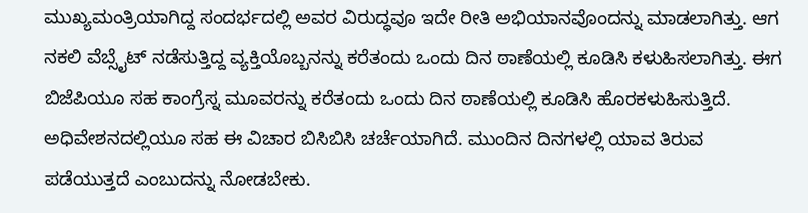ಮುಖ್ಯಮಂತ್ರಿಯಾಗಿದ್ದ ಸಂದರ್ಭದಲ್ಲಿ ಅವರ ವಿರುದ್ಧವೂ ಇದೇ ರೀತಿ ಅಭಿಯಾನವೊಂದನ್ನು ಮಾಡಲಾಗಿತ್ತು. ಆಗ ನಕಲಿ ವೆಬ್ಸೈಟ್ ನಡೆಸುತ್ತಿದ್ದ ವ್ಯಕ್ತಿಯೊಬ್ಬನನ್ನು ಕರೆತಂದು ಒಂದು ದಿನ ಠಾಣೆಯಲ್ಲಿ ಕೂಡಿಸಿ ಕಳುಹಿಸಲಾಗಿತ್ತು. ಈಗ ಬಿಜೆಪಿಯೂ ಸಹ ಕಾಂಗ್ರೆಸ್ನ ಮೂವರನ್ನು ಕರೆತಂದು ಒಂದು ದಿನ ಠಾಣೆಯಲ್ಲಿ ಕೂಡಿಸಿ ಹೊರಕಳುಹಿಸುತ್ತಿದೆ. ಅಧಿವೇಶನದಲ್ಲಿಯೂ ಸಹ ಈ ವಿಚಾರ ಬಿಸಿಬಿಸಿ ಚರ್ಚೆಯಾಗಿದೆ. ಮುಂದಿನ ದಿನಗಳಲ್ಲಿ ಯಾವ ತಿರುವ ಪಡೆಯುತ್ತದೆ ಎಂಬುದನ್ನು ನೋಡಬೇಕು.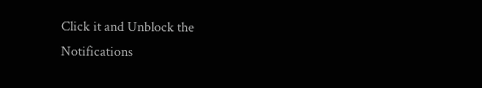Click it and Unblock the Notifications